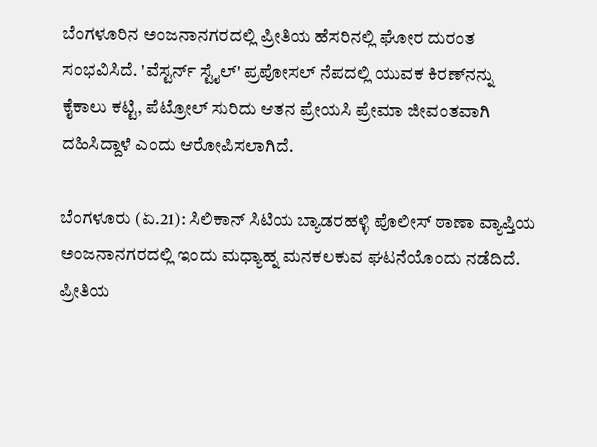ಬೆಂಗಳೂರಿನ ಅಂಜನಾನಗರದಲ್ಲಿ ಪ್ರೀತಿಯ ಹೆಸರಿನಲ್ಲಿ ಘೋರ ದುರಂತ ಸಂಭವಿಸಿದೆ. 'ವೆಸ್ಟರ್ನ್ ಸ್ಟೈಲ್' ಪ್ರಪೋಸಲ್ ನೆಪದಲ್ಲಿ ಯುವಕ ಕಿರಣ್‌ನನ್ನು ಕೈಕಾಲು ಕಟ್ಟಿ, ಪೆಟ್ರೋಲ್ ಸುರಿದು ಆತನ ಪ್ರೇಯಸಿ ಪ್ರೇಮಾ ಜೀವಂತವಾಗಿ ದಹಿಸಿದ್ದಾಳೆ ಎಂದು ಆರೋಪಿಸಲಾಗಿದೆ.

ಬೆಂಗಳೂರು (ಏ.21): ಸಿಲಿಕಾನ್ ಸಿಟಿಯ ಬ್ಯಾಡರಹಳ್ಳಿ ಪೊಲೀಸ್ ಠಾಣಾ ವ್ಯಾಪ್ತಿಯ ಅಂಜನಾನಗರದಲ್ಲಿ ಇಂದು ಮಧ್ಯಾಹ್ನ ಮನಕಲಕುವ ಘಟನೆಯೊಂದು ನಡೆದಿದೆ. ಪ್ರೀತಿಯ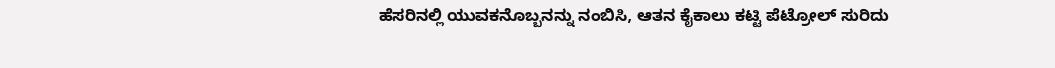ಹೆಸರಿನಲ್ಲಿ ಯುವಕನೊಬ್ಬನನ್ನು ನಂಬಿಸಿ, ಆತನ ಕೈಕಾಲು ಕಟ್ಟಿ ಪೆಟ್ರೋಲ್ ಸುರಿದು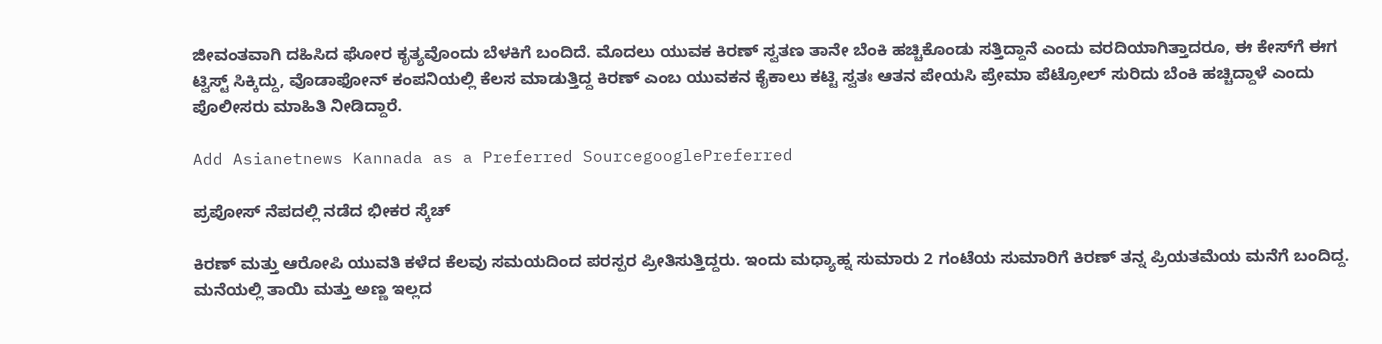ಜೀವಂತವಾಗಿ ದಹಿಸಿದ ಘೋರ ಕೃತ್ಯವೊಂದು ಬೆಳಕಿಗೆ ಬಂದಿದೆ. ಮೊದಲು ಯುವಕ ಕಿರಣ್‌ ಸ್ವತಣ ತಾನೇ ಬೆಂಕಿ ಹಚ್ಚಿಕೊಂಡು ಸತ್ತಿದ್ದಾನೆ ಎಂದು ವರದಿಯಾಗಿತ್ತಾದರೂ, ಈ ಕೇಸ್‌ಗೆ ಈಗ ಟ್ವಿಸ್ಟ್‌ ಸಿಕ್ಕಿದ್ದು, ವೊಡಾಫೋನ್‌ ಕಂಪನಿಯಲ್ಲಿ ಕೆಲಸ ಮಾಡುತ್ತಿದ್ದ ಕಿರಣ್ ಎಂಬ ಯುವಕನ ಕೈಕಾಲು ಕಟ್ಟಿ ಸ್ವತಃ ಆತನ ಪೇಯಸಿ ಪ್ರೇಮಾ ಪೆಟ್ರೋಲ್‌ ಸುರಿದು ಬೆಂಕಿ ಹಚ್ಚಿದ್ದಾಳೆ ಎಂದು ಪೊಲೀಸರು ಮಾಹಿತಿ ನೀಡಿದ್ದಾರೆ.

Add Asianetnews Kannada as a Preferred SourcegooglePreferred

ಪ್ರಪೋಸ್ ನೆಪದಲ್ಲಿ ನಡೆದ ಭೀಕರ ಸ್ಕೆಚ್

ಕಿರಣ್ ಮತ್ತು ಆರೋಪಿ ಯುವತಿ ಕಳೆದ ಕೆಲವು ಸಮಯದಿಂದ ಪರಸ್ಪರ ಪ್ರೀತಿಸುತ್ತಿದ್ದರು. ಇಂದು ಮಧ್ಯಾಹ್ನ ಸುಮಾರು 2 ಗಂಟೆಯ ಸುಮಾರಿಗೆ ಕಿರಣ್ ತನ್ನ ಪ್ರಿಯತಮೆಯ ಮನೆಗೆ ಬಂದಿದ್ದ. ಮನೆಯಲ್ಲಿ ತಾಯಿ ಮತ್ತು ಅಣ್ಣ ಇಲ್ಲದ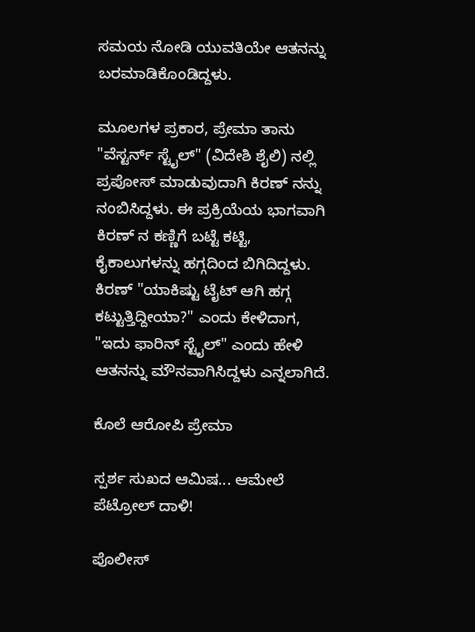ಸಮಯ ನೋಡಿ ಯುವತಿಯೇ ಆತನನ್ನು ಬರಮಾಡಿಕೊಂಡಿದ್ದಳು.

ಮೂಲಗಳ ಪ್ರಕಾರ, ಪ್ರೇಮಾ ತಾನು "ವೆಸ್ಟರ್ನ್ ಸ್ಟೈಲ್" (ವಿದೇಶಿ ಶೈಲಿ) ನಲ್ಲಿ ಪ್ರಪೋಸ್ ಮಾಡುವುದಾಗಿ ಕಿರಣ್ ನನ್ನು ನಂಬಿಸಿದ್ದಳು. ಈ ಪ್ರಕ್ರಿಯೆಯ ಭಾಗವಾಗಿ ಕಿರಣ್ ನ ಕಣ್ಣಿಗೆ ಬಟ್ಟೆ ಕಟ್ಟಿ, ಕೈಕಾಲುಗಳನ್ನು ಹಗ್ಗದಿಂದ ಬಿಗಿದಿದ್ದಳು. ಕಿರಣ್ "ಯಾಕಿಷ್ಟು ಟೈಟ್ ಆಗಿ ಹಗ್ಗ ಕಟ್ಟುತ್ತಿದ್ದೀಯಾ?" ಎಂದು ಕೇಳಿದಾಗ, "ಇದು ಫಾರಿನ್ ಸ್ಟೈಲ್" ಎಂದು ಹೇಳಿ ಆತನನ್ನು ಮೌನವಾಗಿಸಿದ್ದಳು ಎನ್ನಲಾಗಿದೆ.

ಕೊಲೆ ಆರೋಪಿ ಪ್ರೇಮಾ

ಸ್ಪರ್ಶ ಸುಖದ ಆಮಿಷ... ಆಮೇಲೆ ಪೆಟ್ರೋಲ್ ದಾಳಿ!

ಪೊಲೀಸ್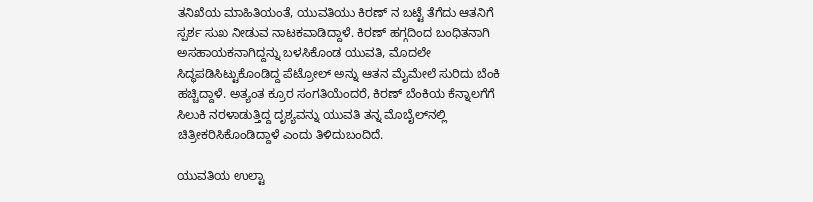ತನಿಖೆಯ ಮಾಹಿತಿಯಂತೆ, ಯುವತಿಯು ಕಿರಣ್ ನ ಬಟ್ಟೆ ತೆಗೆದು ಆತನಿಗೆ ಸ್ಪರ್ಶ ಸುಖ ನೀಡುವ ನಾಟಕವಾಡಿದ್ದಾಳೆ. ಕಿರಣ್ ಹಗ್ಗದಿಂದ ಬಂಧಿತನಾಗಿ ಅಸಹಾಯಕನಾಗಿದ್ದನ್ನು ಬಳಸಿಕೊಂಡ ಯುವತಿ, ಮೊದಲೇ ಸಿದ್ಧಪಡಿಸಿಟ್ಟುಕೊಂಡಿದ್ದ ಪೆಟ್ರೋಲ್ ಅನ್ನು ಆತನ ಮೈಮೇಲೆ ಸುರಿದು ಬೆಂಕಿ ಹಚ್ಚಿದ್ದಾಳೆ. ಅತ್ಯಂತ ಕ್ರೂರ ಸಂಗತಿಯೆಂದರೆ, ಕಿರಣ್ ಬೆಂಕಿಯ ಕೆನ್ನಾಲಗೆಗೆ ಸಿಲುಕಿ ನರಳಾಡುತ್ತಿದ್ದ ದೃಶ್ಯವನ್ನು ಯುವತಿ ತನ್ನ ಮೊಬೈಲ್‌ನಲ್ಲಿ ಚಿತ್ರೀಕರಿಸಿಕೊಂಡಿದ್ದಾಳೆ ಎಂದು ತಿಳಿದುಬಂದಿದೆ.

ಯುವತಿಯ ಉಲ್ಟಾ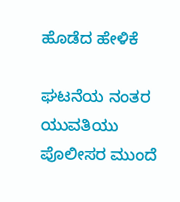ಹೊಡೆದ ಹೇಳಿಕೆ

ಘಟನೆಯ ನಂತರ ಯುವತಿಯು ಪೊಲೀಸರ ಮುಂದೆ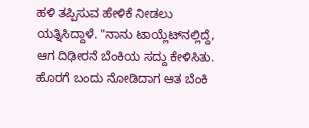ಹಳಿ ತಪ್ಪಿಸುವ ಹೇಳಿಕೆ ನೀಡಲು ಯತ್ನಿಸಿದ್ದಾಳೆ. "ನಾನು ಟಾಯ್ಲೆಟ್‌ನಲ್ಲಿದ್ದೆ, ಆಗ ದಿಢೀರನೆ ಬೆಂಕಿಯ ಸದ್ದು ಕೇಳಿಸಿತು. ಹೊರಗೆ ಬಂದು ನೋಡಿದಾಗ ಆತ ಬೆಂಕಿ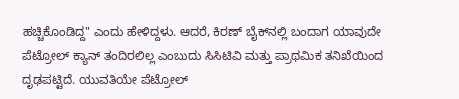ಹಚ್ಚಿಕೊಂಡಿದ್ದ" ಎಂದು ಹೇಳಿದ್ದಳು. ಆದರೆ, ಕಿರಣ್ ಬೈಕ್‌ನಲ್ಲಿ ಬಂದಾಗ ಯಾವುದೇ ಪೆಟ್ರೋಲ್ ಕ್ಯಾನ್ ತಂದಿರಲಿಲ್ಲ ಎಂಬುದು ಸಿಸಿಟಿವಿ ಮತ್ತು ಪ್ರಾಥಮಿಕ ತನಿಖೆಯಿಂದ ದೃಢಪಟ್ಟಿದೆ. ಯುವತಿಯೇ ಪೆಟ್ರೋಲ್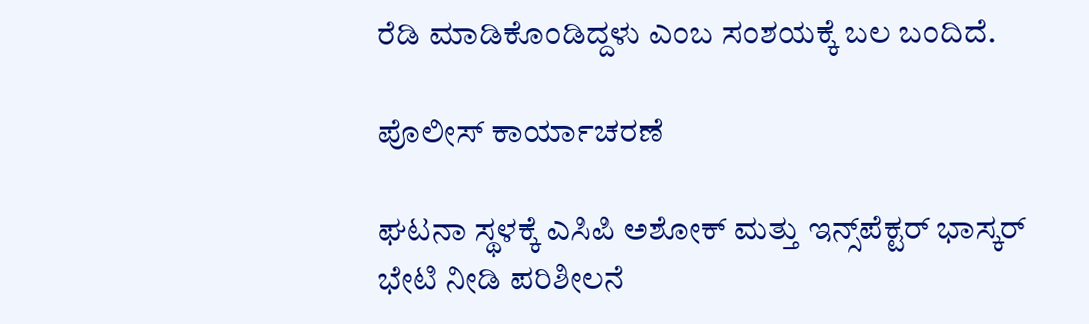ರೆಡಿ ಮಾಡಿಕೊಂಡಿದ್ದಳು ಎಂಬ ಸಂಶಯಕ್ಕೆ ಬಲ ಬಂದಿದೆ.

ಪೊಲೀಸ್ ಕಾರ್ಯಾಚರಣೆ

ಘಟನಾ ಸ್ಥಳಕ್ಕೆ ಎಸಿಪಿ ಅಶೋಕ್ ಮತ್ತು ಇನ್ಸ್‌ಪೆಕ್ಟರ್ ಭಾಸ್ಕರ್ ಭೇಟಿ ನೀಡಿ ಪರಿಶೀಲನೆ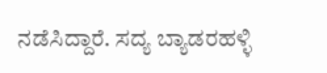ನಡೆಸಿದ್ದಾರೆ. ಸದ್ಯ ಬ್ಯಾಡರಹಳ್ಳಿ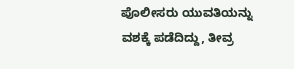ಪೊಲೀಸರು ಯುವತಿಯನ್ನು ವಶಕ್ಕೆ ಪಡೆದಿದ್ದು, ತೀವ್ರ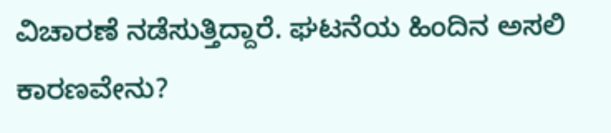ವಿಚಾರಣೆ ನಡೆಸುತ್ತಿದ್ದಾರೆ. ಘಟನೆಯ ಹಿಂದಿನ ಅಸಲಿ ಕಾರಣವೇನು?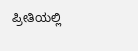ಪ್ರೀತಿಯಲ್ಲಿ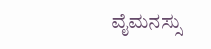ವೈಮನಸ್ಸು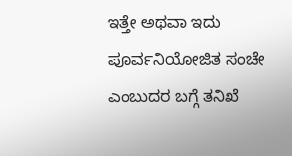ಇತ್ತೇ ಅಥವಾ ಇದು ಪೂರ್ವನಿಯೋಜಿತ ಸಂಚೇ ಎಂಬುದರ ಬಗ್ಗೆ ತನಿಖೆ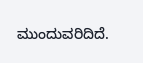ಮುಂದುವರಿದಿದೆ.